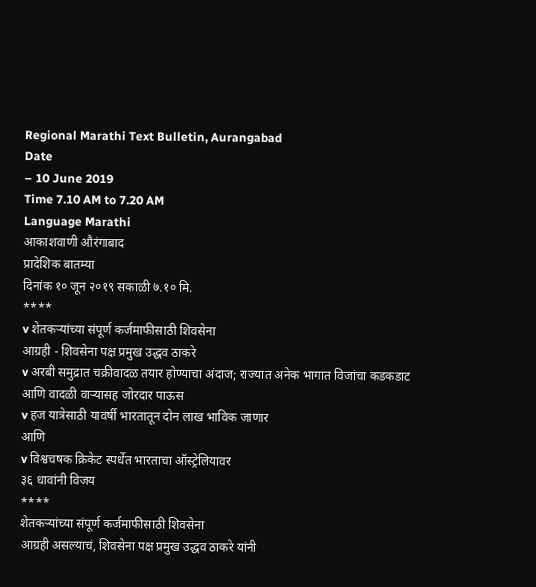Regional Marathi Text Bulletin, Aurangabad
Date
– 10 June 2019
Time 7.10 AM to 7.20 AM
Language Marathi
आकाशवाणी औरंगाबाद
प्रादेशिक बातम्या
दिनांक १० जून २०१९ सकाळी ७.१० मि.
****
v शेतकऱ्यांच्या संपूर्ण कर्जमाफीसाठी शिवसेना
आग्रही - शिवसेना पक्ष प्रमुख उद्धव ठाकरे
v अरबी समुद्रात चक्रीवादळ तयार होण्याचा अंदाज; राज्यात अनेक भागात विजांचा कडकडाट आणि वादळी वाऱ्यासह जोरदार पाऊस
v हज यात्रेसाठी यावर्षी भारतातून दोन लाख भाविक जाणार
आणि
v विश्वचषक क्रिकेट स्पर्धेत भारताचा ऑस्ट्रेलियावर
३६ धावांनी विजय
****
शेतकऱ्यांच्या संपूर्ण कर्जमाफीसाठी शिवसेना
आग्रही असल्याचं, शिवसेना पक्ष प्रमुख उद्धव ठाकरे यांनी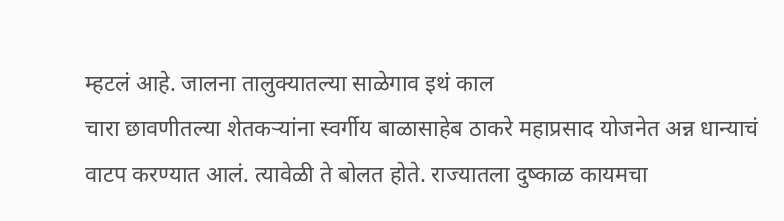म्हटलं आहे. जालना तालुक्यातल्या साळेगाव इथं काल
चारा छावणीतल्या शेतकऱ्यांना स्वर्गीय बाळासाहेब ठाकरे महाप्रसाद योजनेत अन्न धान्याचं
वाटप करण्यात आलं. त्यावेळी ते बोलत होते. राज्यातला दुष्काळ कायमचा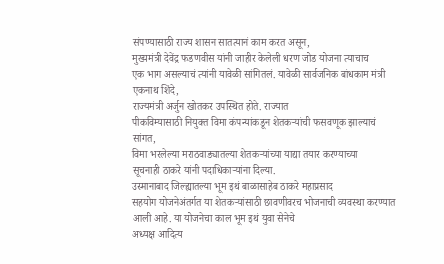संपण्यासाठी राज्य शासन सातत्यानं काम करत असून,
मुख्यमंत्री देवेंद्र फडणवीस यांनी जाहीर केलेली धरण जोड योजना त्याचाच
एक भाग असल्याचं त्यांनी यावेळी सांगितलं. यावेळी सार्वजनिक बांधकाम मंत्री एकनाथ शिंदे,
राज्यमंत्री अर्जुन खोतकर उपस्थित होते. राज्यात
पीकविम्यासाठी नियुक्त विमा कंपन्यांकडून शेतकऱ्यांची फसवणूक झाल्याचं सांगत,
विमा भरलेल्या मराठवाड्यातल्या शेतकऱ्यांच्या याद्या तयार करण्याच्या
सूचनाही ठाकरे यांनी पदाधिकाऱ्यांना दिल्या.
उस्मानाबाद जिल्ह्यातल्या भूम इथं बाळासाहेब ठाकरे महाप्रसाद
सहयोग योजनेअंतर्गत या शेतकऱ्यांसाठी छावणीवरच भोजनाची व्यवस्था करण्यात आली आहे. या योजनेचा काल भूम इथं युवा सेनेचे
अध्यक्ष आदित्य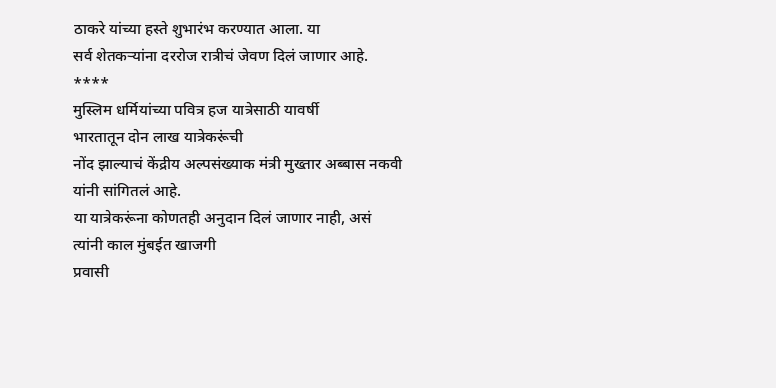ठाकरे यांच्या हस्ते शुभारंभ करण्यात आला. या
सर्व शेतकऱ्यांना दररोज रात्रीचं जेवण दिलं जाणार आहे.
****
मुस्लिम धर्मियांच्या पवित्र हज यात्रेसाठी यावर्षी
भारतातून दोन लाख यात्रेकरूंची
नोंद झाल्याचं केंद्रीय अल्पसंख्याक मंत्री मुख्तार अब्बास नकवी यांनी सांगितलं आहे.
या यात्रेकरूंना कोणतही अनुदान दिलं जाणार नाही, असं
त्यांनी काल मुंबईत खाजगी
प्रवासी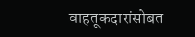वाहतूकदारांसोबत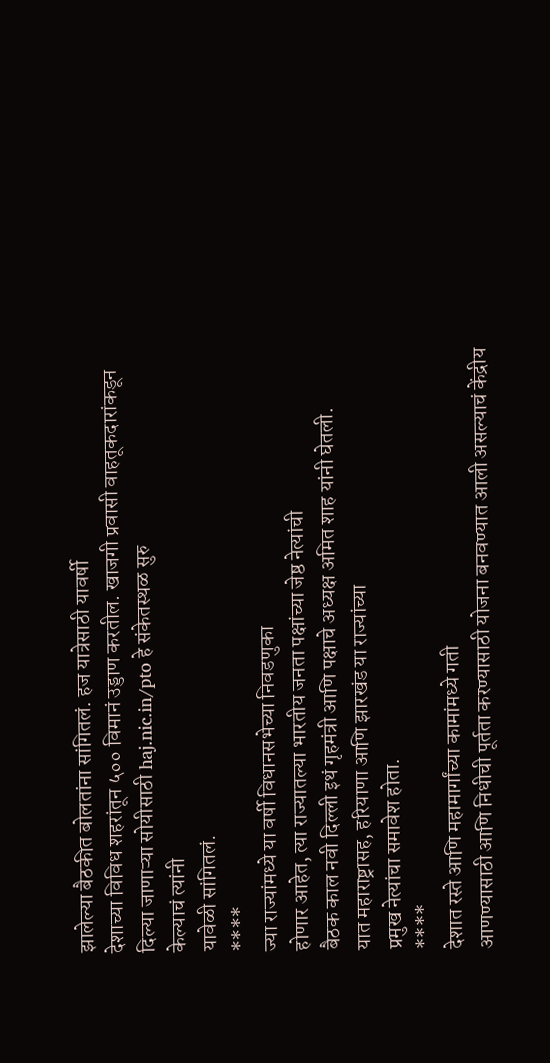झालेल्या बैठकीत बोलतांना सांगितलं. हज यात्रेसाठी यावर्षी
देशाच्या विविध शहरांतून ५०० विमानं उड्डाण करतील. खाजगी प्रवासी वाहतूकदारांकडून
दिल्या जाणाऱ्या सोयीसाठी haj.nic.in/pto हे संकेतस्थळ सुरु
केल्याचं त्यांनी
यावेळी सांगितलं.
****
ज्या राज्यांमध्ये या वर्षी विधानसभेच्या निवडणुका
होणार आहेत, त्या राज्यातल्या भारतीय जनता पक्षांच्या जेष्ठ नेत्यांची
बैठक काल नवी दिल्ली इथं गृहमंत्री आणि पक्षाचे अध्यक्ष अमित शाह यांनी घेतली.
यात महाराष्ट्रासह, हरियाणा आणि झारखंड या राज्यांच्या
प्रमुख नेत्यांचा समावेश होता.
****
देशात रस्ते आणि महामार्गांच्या कामांमध्ये गती
आणण्यासाठी आणि निधीची पूर्तता करण्यासाठी योजना बनवण्यात आली असल्याचं केंद्रीय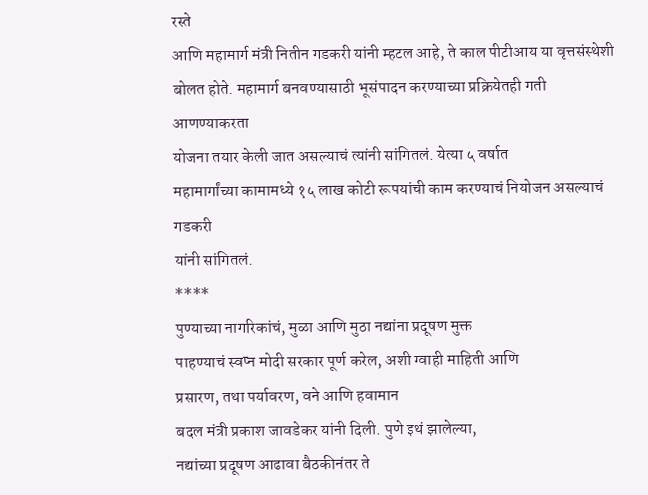रस्ते
आणि महामार्ग मंत्री नितीन गडकरी यांनी म्हटल आहे, ते काल पीटीआय या वृत्तसंस्थेशी बोलत होते. महामार्ग बनवण्यासाठी भूसंपादन करण्याच्या प्रक्रियेतही गती आणण्याकरता
योजना तयार केली जात असल्याचं त्यांनी सांगितलं. येत्या ५ वर्षात
महामार्गांच्या कामामध्ये १५ लाख कोटी रूपयांची काम करण्याचं नियोजन असल्याचं गडकरी
यांनी सांगितलं.
****
पुण्याच्या नागरिकांचं, मुळा आणि मुठा नद्यांना प्रदूषण मुक्त
पाहण्याचं स्वप्न मोदी सरकार पूर्ण करेल, अशी ग्वाही माहिती आणि
प्रसारण, तथा पर्यावरण, वने आणि हवामान
बदल मंत्री प्रकाश जावडेकर यांनी दिली. पुणे इथं झालेल्या,
नद्यांच्या प्रदूषण आढावा बैठकीनंतर ते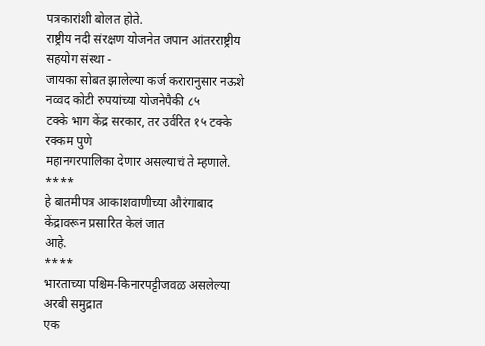पत्रकारांशी बोलत होते.
राष्ट्रीय नदी संरक्षण योजनेत जपान आंतरराष्ट्रीय सहयोग संस्था -
जायका सोबत झालेल्या कर्ज करारानुसार नऊशे नव्वद कोटी रुपयांच्या योजनेपैकी ८५
टक्के भाग केंद्र सरकार, तर उर्वरित १५ टक्के रक्कम पुणे
महानगरपालिका देणार असल्याचं ते म्हणाले.
****
हे बातमीपत्र आकाशवाणीच्या औरंगाबाद केंद्रावरून प्रसारित केलं जात
आहे.
****
भारताच्या पश्चिम-किनारपट्टीजवळ असलेल्या अरबी समुद्रात
एक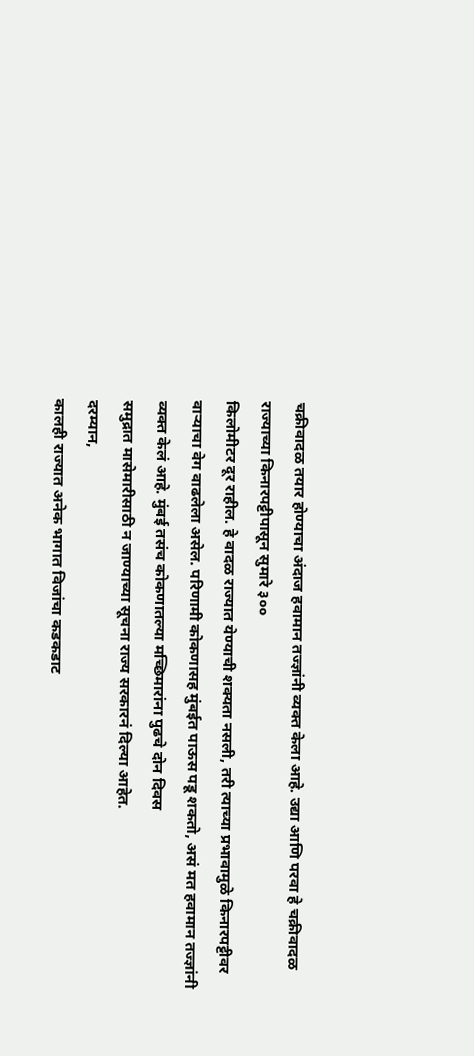चक्रीवादळ तयार होण्याचा अंदाज हवामान तज्ज्ञांनी व्यक्त केला आहे. उद्या आणि परवा हे चक्रीवादळ राज्याच्या किनारपट्टीपासून सुमारे ३००
किलोमीटर दूर राहील. हे वादळ राज्यात येण्याची शक्यता नसली, तरी त्याच्या प्रभावामुळे किनारपट्टीवर
वाऱ्याचा वेग वाढलेला असेल. परिणामी कोकणासह मुंबईत पाऊस पडू शकतो, असं मत हवामान तज्ज्ञांनी व्यक्त केलं आहे. मुंबई तसंच कोकणातल्या मच्छिमारांना पुढचे दोन दिवस
समुद्रात मासेमारीसाठी न जाण्याच्या सूचना राज्य सरकारनं दिल्या आहेत.
दरम्यान,
कालही राज्यात अनेक भागात विजांचा कडकडाट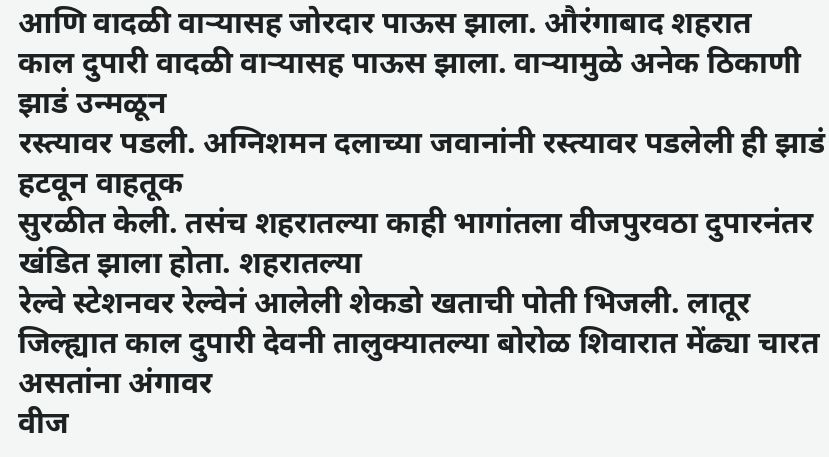आणि वादळी वाऱ्यासह जोरदार पाऊस झाला. औरंगाबाद शहरात
काल दुपारी वादळी वाऱ्यासह पाऊस झाला. वाऱ्यामुळे अनेक ठिकाणी झाडं उन्मळून
रस्त्यावर पडली. अग्निशमन दलाच्या जवानांनी रस्त्यावर पडलेली ही झाडं हटवून वाहतूक
सुरळीत केली. तसंच शहरातल्या काही भागांतला वीजपुरवठा दुपारनंतर खंडित झाला होता. शहरातल्या
रेल्वे स्टेशनवर रेल्वेनं आलेली शेकडो खताची पोती भिजली. लातूर
जिल्ह्यात काल दुपारी देवनी तालुक्यातल्या बोरोळ शिवारात मेंढ्या चारत असतांना अंगावर
वीज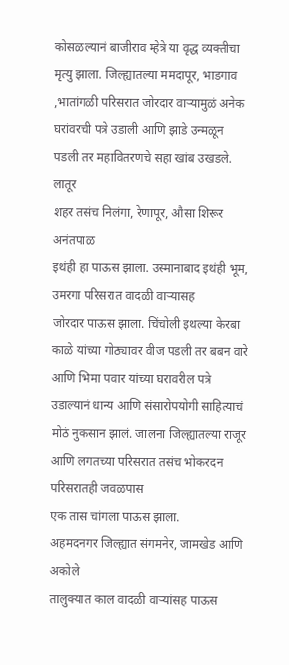कोसळल्यानं बाजीराव म्हेत्रे या वृद्ध व्यक्तीचा मृत्यु झाला. जिल्ह्यातल्या ममदापूर, भाडगाव ,भातांगळी परिसरात जोरदार वाऱ्यामुळं अनेक घरांवरची पत्रे उडाली आणि झाडे उन्मळून
पडली तर महावितरणचे सहा खांब उखडले. लातूर
शहर तसंच निलंगा, रेणापूर, औसा शिरूर अनंतपाळ
इथंही हा पाऊस झाला. उस्मानाबाद इथंही भूम, उमरगा परिसरात वादळी वाऱ्यासह
जोरदार पाऊस झाला. चिंचोली इथल्या केरबा काळे यांच्या गोठ्यावर वीज पडली तर बबन वारे आणि भिमा पवार यांच्या घरावरील पत्रे
उडाल्यानं धान्य आणि संसारोपयोगी साहित्याचं मोठं नुकसान झालं. जालना जिल्ह्यातल्या राजूर आणि लगतच्या परिसरात तसंच भोकरदन परिसरातही जवळपास
एक तास चांगला पाऊस झाला.
अहमदनगर जिल्ह्यात संगमनेर, जामखेड आणि अकोले
तालुक्यात काल वादळी वाऱ्यांसह पाऊस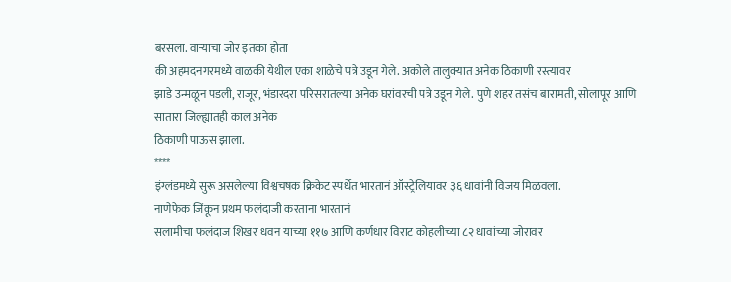बरसला. वाऱ्याचा जोर इतका होता
की अहमदनगरमध्ये वाळकी येथील एका शाळेचे पत्रे उडून गेले. अकोले तालुक्यात अनेक ठिकाणी रस्त्यावर
झाडे उन्मळून पडली, राजूर, भंडारदरा परिसरातल्या अनेक घरांवरची पत्रे उडून गेले. पुणे शहर तसंच बारामती, सोलापूर आणि सातारा जिल्ह्यातही काल अनेक
ठिकाणी पाऊस झाला.
****
इंग्लंडमध्ये सुरू असलेल्या विश्वचषक क्रिकेट स्पर्धेत भारतानं ऑस्ट्रेलियावर ३६ धावांनी विजय मिळवला.
नाणेफेक जिंकून प्रथम फलंदाजी करताना भारतानं
सलामीचा फलंदाज शिखर धवन याच्या ११७ आणि कर्णधार विराट कोहलीच्या ८२ धावांच्या जोरावर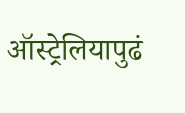ऑस्ट्रेलियापुढं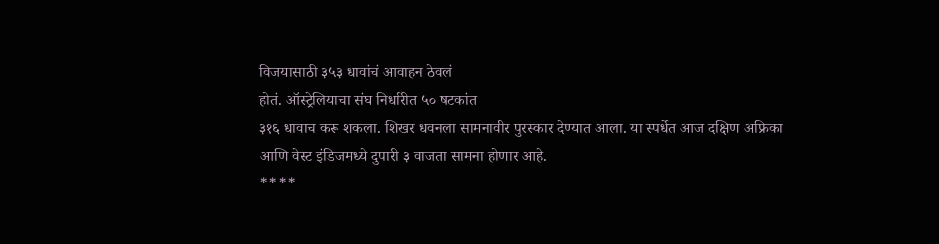विजयासाठी ३५३ धावांचं आवाहन ठेवलं
होतं. ऑस्ट्रेलियाचा संघ निर्धारीत ५० षटकांत
३१६ धावाच करू शकला. शिखर धवनला सामनावीर पुरस्कार देण्यात आला. या स्पर्धेत आज दक्षिण अफ्रिका
आणि वेस्ट इंडिजमध्ये दुपारी ३ वाजता सामना होणार आहे.
****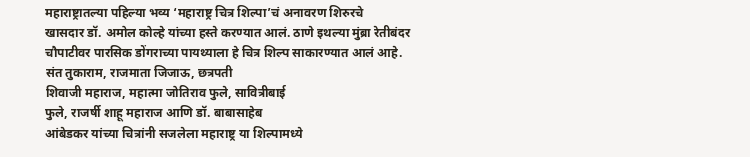महाराष्ट्रातल्या पहिल्या भव्य ‘महाराष्ट्र चित्र शिल्पा’चं अनावरण शिरुरचे
खासदार डॉ. अमोल कोल्हे यांच्या हस्ते करण्यात आलं. ठाणे इथल्या मुंब्रा रेतीबंदर चौपाटीवर पारसिक डोंगराच्या पायथ्याला हे चित्र शिल्प साकारण्यात आलं आहे. संत तुकाराम, राजमाता जिजाऊ, छत्रपती
शिवाजी महाराज, महात्मा जोतिराव फुले, सावित्रीबाई
फुले, राजर्षी शाहू महाराज आणि डॉ. बाबासाहेब
आंबेडकर यांच्या चित्रांनी सजलेला महाराष्ट्र या शिल्पामध्ये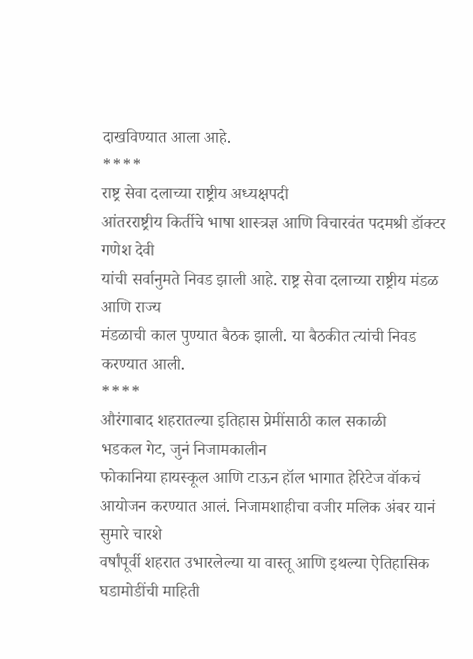दाखविण्यात आला आहे.
****
राष्ट्र सेवा दलाच्या राष्ट्रीय अध्यक्षपदी
आंतरराष्ट्रीय किर्तीचे भाषा शास्त्रज्ञ आणि विचारवंत पदमश्री डॉक्टर गणेश देवी
यांची सर्वानुमते निवड झाली आहे. राष्ट्र सेवा दलाच्या राष्ट्रीय मंडळ आणि राज्य
मंडळाची काल पुण्यात बैठक झाली. या बैठकीत त्यांची निवड करण्यात आली.
****
औरंगाबाद शहरातल्या इतिहास प्रेमींसाठी काल सकाळी
भडकल गेट, जुनं निजामकालीन
फोकानिया हायस्कूल आणि टाऊन हॉल भागात हेरिटेज वॉकचं आयोजन करण्यात आलं. निजामशाहीचा वजीर मलिक अंबर यानं सुमारे चारशे
वर्षांपूर्वी शहरात उभारलेल्या या वास्तू आणि इथल्या ऐतिहासिक घडामोडींची माहिती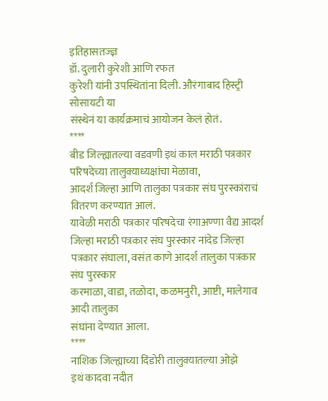इतिहासतज्ज्ञ
डॉ. दुलारी कुरेशी आणि रफत
कुरेशी यांनी उपस्थितांना दिली. औरंगाबाद हिस्ट्री सोसायटी या
संस्थेनं या कार्यक्रमाचं आयोजन केलं होतं.
****
बीड जिल्ह्यातल्या वडवणी इथं काल मराठी पत्रकार
परिषदेच्या तालुक्याध्यक्षांचा मेळावा,
आदर्श जिल्हा आणि तालुका पत्रकार संघ पुरस्कांराचं वितरण करण्यात आलं.
यावेळी मराठी पत्रकार परिषदेचा रंगाअण्णा वैद्य आदर्श जिल्हा मराठी पत्रकार संघ पुरस्कार नांदेड जिल्हा
पत्रकार संघाला, वसंत काणे आदर्श तालुका पत्रकार संघ पुरस्कार
करमाळा, वाडा, तळोदा, कळमनुरी, आष्टी, मालेगाव आदी तालुका
संघांना देण्यात आला.
****
नाशिक जिल्ह्याच्या दिंडोरी तालुक्यातल्या ओझे
इथं कादवा नदीत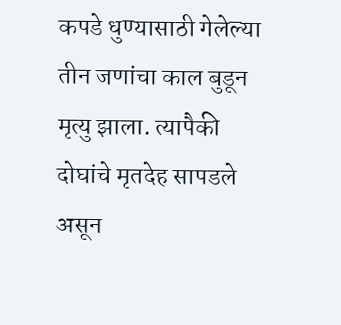कपडे धुण्यासाठी गेलेल्या तीन जणांचा काल बुडून मृत्यु झाला. त्यापैकी दोघांचे मृतदेह सापडले असून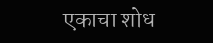एकाचा शोध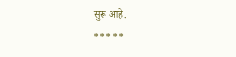सुरू आहे.
*****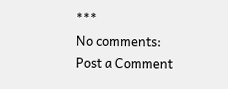***
No comments:
Post a Comment